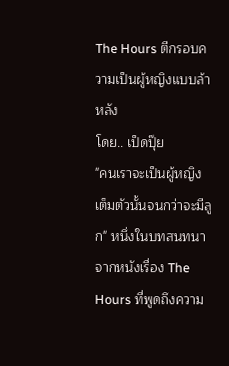The Hours ตีกรอบความเป็นผู้หญิงแบบล้าหลัง
โดย.. เป็ดปุ๊ย
"คนเราจะเป็นผู้หญิงเต็มตัวนั้นจนกว่าจะมีลูก" หนึ่งในบทสนทนาจากหนังเรื่อง The Hours ที่พูดถึงความ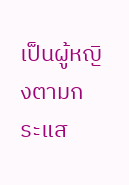เป็นผู้หญิงตามกระแส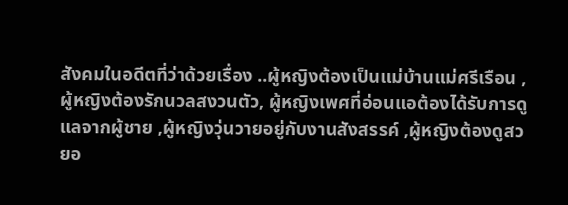สังคมในอดีตที่ว่าด้วยเรื่อง ..ผู้หญิงต้องเป็นแม่บ้านแม่ศรีเรือน ,ผู้หญิงต้องรักนวลสงวนตัว, ผู้หญิงเพศที่อ่อนแอต้องได้รับการดูแลจากผู้ชาย ,ผู้หญิงวุ่นวายอยู่กับงานสังสรรค์ ,ผู้หญิงต้องดูสวยอ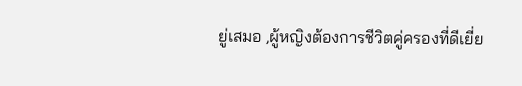ยู่เสมอ ,ผู้หญิงต้องการชีวิตคู่ครองที่ดีเยี่ย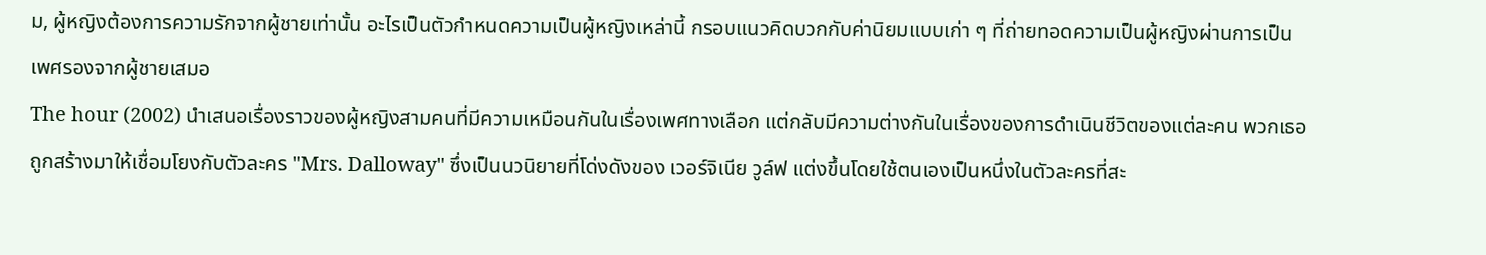ม, ผู้หญิงต้องการความรักจากผู้ชายเท่านั้น อะไรเป็นตัวกำหนดความเป็นผู้หญิงเหล่านี้ กรอบแนวคิดบวกกับค่านิยมแบบเก่า ๆ ที่ถ่ายทอดความเป็นผู้หญิงผ่านการเป็นเพศรองจากผู้ชายเสมอ
The hour (2002) นำเสนอเรื่องราวของผู้หญิงสามคนที่มีความเหมือนกันในเรื่องเพศทางเลือก แต่กลับมีความต่างกันในเรื่องของการดำเนินชีวิตของแต่ละคน พวกเธอถูกสร้างมาให้เชื่อมโยงกับตัวละคร "Mrs. Dalloway" ซึ่งเป็นนวนิยายที่โด่งดังของ เวอร์จิเนีย วูล์ฟ แต่งขึ้นโดยใช้ตนเองเป็นหนึ่งในตัวละครที่สะ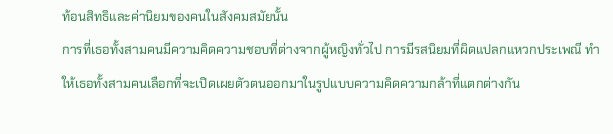ท้อนสิทธิและค่านิยมของคนในสังคมสมัยนั้น
การที่เธอทั้งสามคนมีความคิดความชอบที่ต่างจากผู้หญิงทั่วไป การมีรสนิยมที่ผิดแปลกแหวกประเพณี ทำให้เธอทั้งสามคนเลือกที่จะเปิดเผยตัวตนออกมาในรูปแบบความคิดความกล้าที่แตกต่างกัน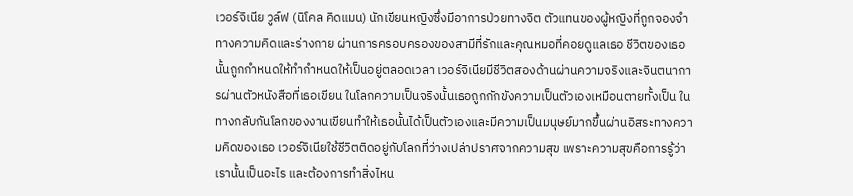เวอร์จิเนีย วูล์ฟ (นิโคล คิดแมน) นักเขียนหญิงซึ่งมีอาการป่วยทางจิต ตัวแทนของผู้หญิงที่ถูกจองจำทางความคิดและร่างกาย ผ่านการครอบครองของสามีที่รักและคุณหมอที่คอยดูแลเธอ ชีวิตของเธอนั้นถูกกำหนดให้ทำกำหนดให้เป็นอยู่ตลอดเวลา เวอร์จิเนียมีชีวิตสองด้านผ่านความจริงและจินตนาการผ่านตัวหนังสือที่เธอเขียน ในโลกความเป็นจริงนั้นเธอถูกกักขังความเป็นตัวเองเหมือนตายทั้งเป็น ในทางกลับกันโลกของงานเขียนทำให้เธอนั้นได้เป็นตัวเองและมีความเป็นมนุษย์มากขึ้นผ่านอิสระทางความคิดของเธอ เวอร์จิเนียใช้ชีวิตติดอยู่กับโลกที่ว่างเปล่าปราศจากความสุข เพราะความสุขคือการรู้ว่าเรานั้นเป็นอะไร และต้องการทำสิ่งไหน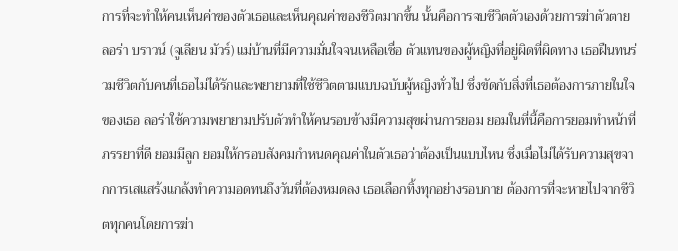การที่จะทำให้คนเห็นค่าของตัวเธอและเห็นคุณค่าของชีวิตมากขึ้น นั้นคือการจบชีวิตตัวเองด้วยการฆ่าตัวตาย
ลอร่า บราวน์ (จูเลียน มัวร์) แม่บ้านที่มีความมั่นใจจนเหลือเชื่อ ตัวแทนของผู้หญิงที่อยู่ผิดที่ผิดทาง เธอฝืนทนร่วมชีวิตกับคนที่เธอไม่ได้รักและพยายามที่ใช้ชีวิตตามแบบฉบับผู้หญิงทั่วไป ซึ่งขัดกับสิ่งที่เธอต้องการภายในใจของเธอ ลอร่าใช้ความพยายามปรับตัวทำให้คนรอบข้างมีความสุขผ่านการยอม ยอมในที่นี้คือการยอมทำหน้าที่ภรรยาที่ดี ยอมมีลูก ยอมให้กรอบสังคมกำหนดคุณค่าในตัวเธอว่าต้องเป็นแบบไหน ซึ่งเมื่อไม่ได้รับความสุขจากการเสแสร้งแกล้งทำความอดทนถึงวันที่ต้องหมดลง เธอเลือกทิ้งทุกอย่างรอบกาย ต้องการที่จะหายไปจากชีวิตทุกคนโดยการฆ่า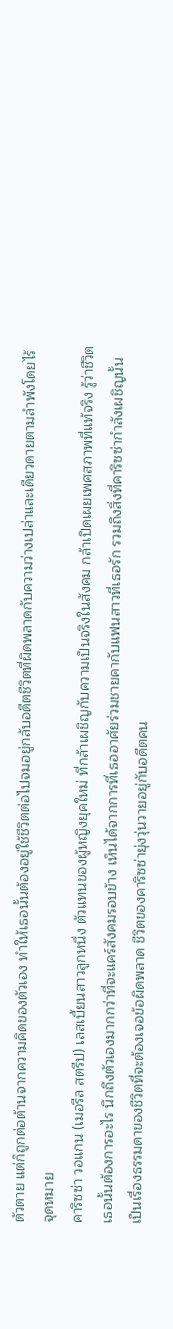ตัวตาย แต่ก็ถูกต่อต้านจากความคิดของตัวเอง ทำให้เธอนั้นต้องอยู่ใช้ชีวิตต่อไปจมอยู่กลับอดีตชีวิตที่ผิดพลาดกับความว่างเปล่าและเดียวดายตามลำพังโดยไร้จุดหมาย
คาริซซ่า วอแกน (เมอรีล สตรีป) เลสเบี้ยนสาวลูกหนึ่ง ตัวแทนของผู้หญิงยุคใหม่ ที่กล้าเผชิญกับความเป็นจริงในสังคม กล้าเปิดเผยเพศสภาพที่แท้จริง รู้ว่าชีวิตเธอนั้นต้องการอะไร นึกถึงตัวเองมากกว่าที่จะแคร์สังคมรอบข้าง เห็นได้จากการที่เธออาศัยร่วมชายคากับแฟนสาวที่เธอรัก รวมถึงสิ่งที่คาริซซ่ากำลังเผชิญนั้นเป็นเรื่องธรรมดาของชีวิตที่จะต้องเจอข้อผิดพลาด ชีวิตของคาริซซ่ายุ่งวุ่นวายอยู่กับอดีตคน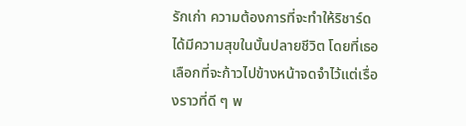รักเก่า ความต้องการที่จะทำให้ริชาร์ดได้มีความสุขในบั้นปลายชีวิต โดยที่เธอเลือกที่จะก้าวไปข้างหน้าจดจำไว้แต่เรื่องราวที่ดี ๆ พ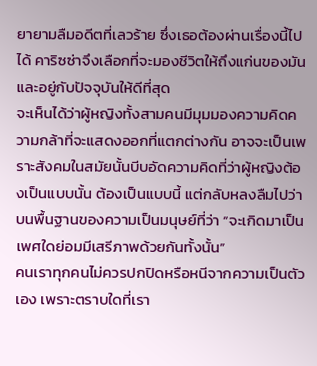ยายามลืมอดีตที่เลวร้าย ซึ่งเธอต้องผ่านเรื่องนี้ไปได้ คาริซซ่าจึงเลือกที่จะมองชีวิตให้ถึงแก่นของมันและอยู่กับปัจจุบันให้ดีที่สุด
จะเห็นได้ว่าผู้หญิงทั้งสามคนมีมุมมองความคิดความกล้าที่จะแสดงออกที่แตกต่างกัน อาจจะเป็นเพราะสังคมในสมัยนั้นบีบอัดความคิดที่ว่าผู้หญิงต้องเป็นแบบนั้น ต้องเป็นแบบนี้ แต่กลับหลงลืมไปว่าบนพื้นฐานของความเป็นมนุษย์ที่ว่า “จะเกิดมาเป็นเพศใดย่อมมีเสรีภาพด้วยกันทั้งนั้น”
คนเราทุกคนไม่ควรปกปิดหรือหนีจากความเป็นตัวเอง เพราะตราบใดที่เรา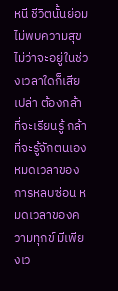หนี ชีวิตนั้นย่อมไม่พบความสุข ไม่ว่าจะอยู่ในช่วงเวลาใดก็เสียเปล่า ต้องกล้าที่จะเรียนรู้ กล้าที่จะรู้จักตนเอง หมดเวลาของการหลบซ่อน หมดเวลาของความทุกข์ มีเพียงเว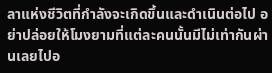ลาแห่งชีวิตที่กำลังจะเกิดขึ้นและดำเนินต่อไป อย่าปล่อยให้โมงยามที่แต่ละคนนั้นมีไม่เท่ากันผ่านเลยไปอ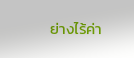ย่างไร้ค่า